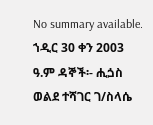No summary available.
ኀዲር 30 ቀን 2003 ዓ.ም ዳኞች፡- ሒጏስ ወልደ ተሻገር ገ/ስላሴ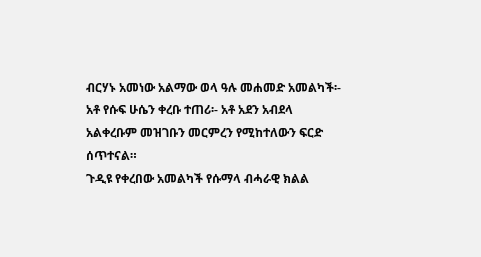ብርሃኑ አመነው አልማው ወላ ዓሉ መሐመድ አመልካች፡- አቶ የሱፍ ሁሴን ቀረቡ ተጠሪ፡- አቶ አደን አብደላ አልቀረቡም መዝገቡን መርምረን የሚከተለውን ፍርድ ሰጥተናል።
ጉዲዩ የቀረበው አመልካች የሱማላ ብሓራዊ ክልል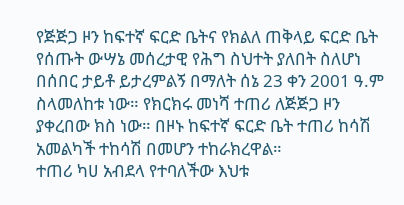የጅጅጋ ዞን ከፍተኛ ፍርድ ቤትና የክልለ ጠቅላይ ፍርድ ቤት የሰጡት ውሣኔ መሰረታዊ የሕግ ስህተት ያለበት ስለሆነ በሰበር ታይቶ ይታረምልኝ በማለት ሰኔ 23 ቀን 2001 ዓ.ም ስላመለከቱ ነው። የክርክሩ መነሻ ተጠሪ ለጅጅጋ ዞን ያቀረበው ክስ ነው። በዞኑ ከፍተኛ ፍርድ ቤት ተጠሪ ከሳሽ አመልካች ተከሳሽ በመሆን ተከራክረዋል።
ተጠሪ ካሀ አብደላ የተባለችው እህቱ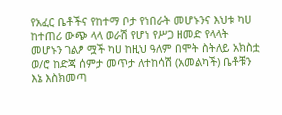የአፈር ቤቶችና የከተማ ቦታ የነበራት መሆኑንና እህቱ ካሀ ከተጠሪ ውጭ ላላ ወራሽ የሆነ የሥጋ ዘመድ የላላት መሆኑን ገልፆ ሟች ካሀ ከዚህ ዓለም በሞት ስትለይ አክስቷ ወ/ሮ ከድጃ ሰምታ መጥታ ለተከሳሽ (አመልካች) ቤቶቹን እኔ እስክመጣ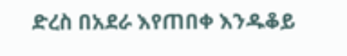ድረስ በአደራ እየጠበቀ እንዱቆይ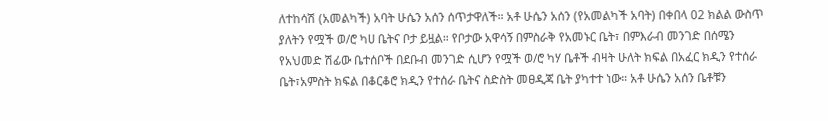ለተከሳሽ (አመልካች) አባት ሁሴን አሰን ሰጥታዋለች። አቶ ሁሴን አሰን (የአመልካች አባት) በቀበላ 02 ክልል ውስጥ ያለትን የሟች ወ/ሮ ካሀ ቤትና ቦታ ይዟል። የቦታው አዋሳኝ በምስራቅ የአመኑር ቤት፣ በምእራብ መንገድ በሰሜን የአህመድ ሽፊው ቤተሰቦች በደቡብ መንገድ ሲሆን የሟች ወ/ሮ ካሃ ቤቶች ብዛት ሁለት ክፍል በአፈር ክዲን የተሰራ ቤት፣አምስት ክፍል በቆርቆሮ ክዲን የተሰራ ቤትና ስድስት መፀዲጃ ቤት ያካተተ ነው። አቶ ሁሴን አሰን ቤቶቹን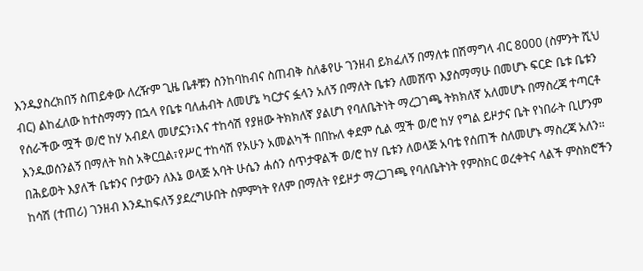እንዱያስረክበኝ ስጠይቀው ለረዥም ጊዜ ቤቶቹን ስንከባከብና ስጠብቅ ስለቆየሁ ገንዘብ ይክፈለኝ በማለቱ በሽማግላ ብር 8000 (ስምንት ሺህ ብር) ልከፈለው ከተስማማን በኋላ የቤቱ ባለሐብት ለመሆኔ ካርታና ፏላን አለኝ በማለት ቤቱን ለመሸጥ እያስማማሁ በመሆኑ ፍርድ ቤቱ ቤቱን የሰራችው ሟች ወ/ሮ ከሃ አብደላ መሆኗን፣እና ተከሳሽ የያዘው ትክክለኛ ያልሆነ የባለቤትነት ማረጋገጫ ትክክለኛ አለመሆኑ በማስረጃ ተጣርቶ እንዱወሰንልኝ በማለት ክስ አቅርቧል፣የሥር ተከሳሽ የአሁን አመልካች በበኩለ ቀደም ሲል ሟች ወ/ሮ ከሃ የግል ይዞታና ቤት የነበራት ቢሆንም በሕይወት እያለች ቤቱንና ቦታውን ለእኔ ወላጅ አባት ሁሴን ሐሰን ሰጥታዋልች ወ/ሮ ከሃ ቤቱን ለወላጅ አባቴ የሰጠች ስለመሆኑ ማስረጃ አለን። ከሳሽ (ተጠሪ) ገንዘብ እንዱከፍለኝ ያደረግሁበት ስምምነት የለም በማለት የይዞታ ማረጋገጫ የባለቤትነት የምስክር ወረቀትና ላልች ምስክሮችን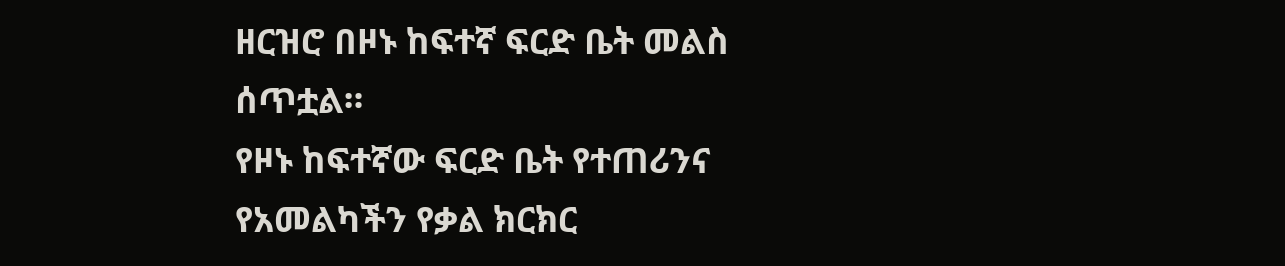ዘርዝሮ በዞኑ ከፍተኛ ፍርድ ቤት መልስ ሰጥቷል።
የዞኑ ከፍተኛው ፍርድ ቤት የተጠሪንና የአመልካችን የቃል ክርክር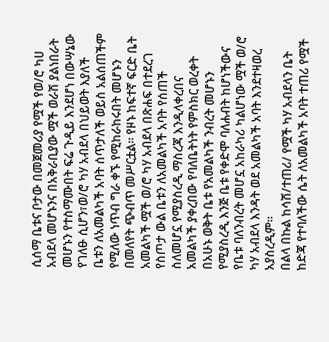ሲሰማ ቤቱና ቦታው በመጀመሪያ የሟች የወ/ሮ ካሀ አብደላ መሆኑንና በአቅራቢያው ሟች ወራሽ ያልነበራት መሆኑን የተስማሙበት ፍሬ ጉዲይ እንደሆነ በውሣኔው የገለፁ ሲሆን፣ወ/ሮ ካሃ አብደላ በህይወት እያለች ቤቱን ለአመልካች አባት ሰጥታለች ወይስ አልሰጠችም የሚለው ነጥብ ግራ ቀኙ የሚከራከሩበት መሆኑን በመለየት ጭብጥ መሥርቷል። የዞኑ ከፍተኛ ፍርድ ቤት አመልካች ሟች ወ/ሮ ካሃ አብደላ በጽሐፍ በተደረገ የስጦታ ውል ቤቱን ለአመልካች አባት የሰጠች ስለመሆኗ የሚያስረዲ ማስረጃ እንዲላቀረበና አመልካች ያቀረበው የባለቤትነት የምስክር ወረቀት በአሁኑ ወቅት ቤቱ የአመልካች ንብረት መሆኑን የሚያስረዲ እንጅ ቤቱ የቀድሞ ባለሐብት ከሆነችውና የቤቱ ባለንብረት መሆኗ አከራካሪ ካልሆነው ሟች ወ/ሮ ካሃ አብደላ እንዳት ወደ አመልካች አባት እንደተዛወረ አያስረዲም።
በልላ በኩል ከሳሽ/ተጠሪ/ የሟች ካሃ አብደላን ቤት ከድጃ የተባለችው ሴት ለአመልካች አባት ተጠሪ የሟች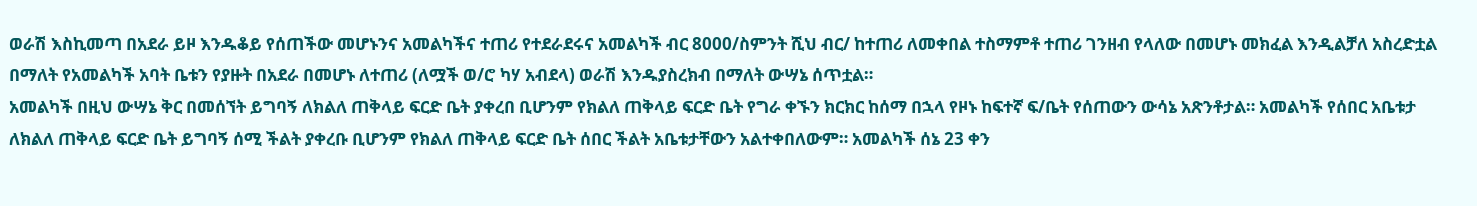ወራሽ እስኪመጣ በአደራ ይዞ እንዱቆይ የሰጠችው መሆኑንና አመልካችና ተጠሪ የተደራደሩና አመልካች ብር 8000/ስምንት ሺህ ብር/ ከተጠሪ ለመቀበል ተስማምቶ ተጠሪ ገንዘብ የላለው በመሆኑ መክፈል እንዲልቻለ አስረድቷል በማለት የአመልካች አባት ቤቱን የያዙት በአደራ በመሆኑ ለተጠሪ (ለሟች ወ/ሮ ካሃ አብደላ) ወራሽ እንዱያስረክብ በማለት ውሣኔ ሰጥቷል።
አመልካች በዚህ ውሣኔ ቅር በመሰኘት ይግባኝ ለክልለ ጠቅላይ ፍርድ ቤት ያቀረበ ቢሆንም የክልለ ጠቅላይ ፍርድ ቤት የግራ ቀኙን ክርክር ከሰማ በኋላ የዞኑ ከፍተኛ ፍ/ቤት የሰጠውን ውሳኔ አጽንቶታል። አመልካች የሰበር አቤቱታ ለክልለ ጠቅላይ ፍርድ ቤት ይግባኝ ሰሚ ችልት ያቀረቡ ቢሆንም የክልለ ጠቅላይ ፍርድ ቤት ሰበር ችልት አቤቱታቸውን አልተቀበለውም። አመልካች ሰኔ 23 ቀን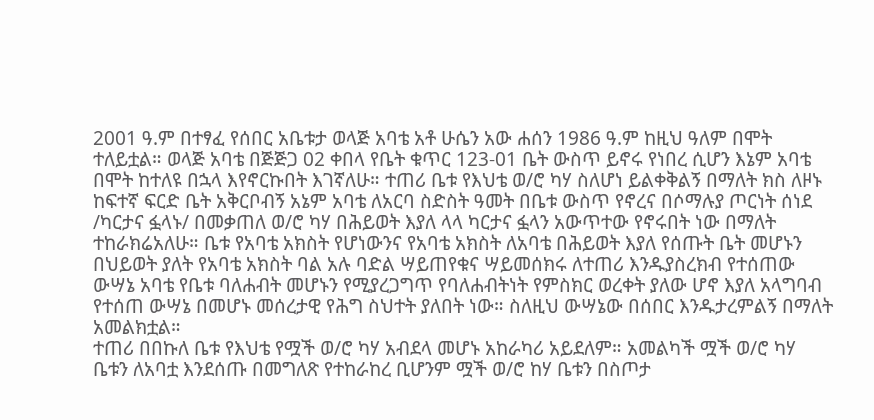2001 ዓ.ም በተፃፈ የሰበር አቤቱታ ወላጅ አባቴ አቶ ሁሴን አው ሐሰን 1986 ዓ.ም ከዚህ ዓለም በሞት ተለይቷል። ወላጅ አባቴ በጅጅጋ 02 ቀበላ የቤት ቁጥር 123-01 ቤት ውስጥ ይኖሩ የነበረ ሲሆን እኔም አባቴ በሞት ከተለዩ በኋላ እየኖርኩበት እገኛለሁ። ተጠሪ ቤቱ የእህቴ ወ/ሮ ካሃ ስለሆነ ይልቀቅልኝ በማለት ክስ ለዞኑ ከፍተኛ ፍርድ ቤት አቅርቦብኝ አኔም አባቴ ለአርባ ስድስት ዓመት በቤቱ ውስጥ የኖረና በሶማሉያ ጦርነት ሰነደ /ካርታና ፏላኑ/ በመቃጠለ ወ/ሮ ካሃ በሕይወት እያለ ላላ ካርታና ፏላን አውጥተው የኖሩበት ነው በማለት ተከራክሬአለሁ። ቤቱ የአባቴ አክስት የሆነውንና የአባቴ አክስት ለአባቴ በሕይወት እያለ የሰጡት ቤት መሆኑን በህይወት ያለት የአባቴ አክስት ባል አሉ ባድል ሣይጠየቁና ሣይመሰክሩ ለተጠሪ እንዱያስረክብ የተሰጠው ውሣኔ አባቴ የቤቱ ባለሐብት መሆኑን የሚያረጋግጥ የባለሐብትነት የምስክር ወረቀት ያለው ሆኖ እያለ አላግባብ የተሰጠ ውሣኔ በመሆኑ መሰረታዊ የሕግ ስህተት ያለበት ነው። ስለዚህ ውሣኔው በሰበር እንዱታረምልኝ በማለት አመልክቷል።
ተጠሪ በበኩለ ቤቱ የእህቴ የሟች ወ/ሮ ካሃ አብደላ መሆኑ አከራካሪ አይደለም። አመልካች ሟች ወ/ሮ ካሃ ቤቱን ለአባቷ እንደሰጡ በመግለጽ የተከራከረ ቢሆንም ሟች ወ/ሮ ከሃ ቤቱን በስጦታ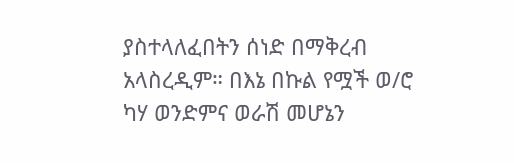ያስተላለፈበትን ሰነድ በማቅረብ አላስረዲም። በእኔ በኩል የሟች ወ/ሮ ካሃ ወንድምና ወራሽ መሆኔን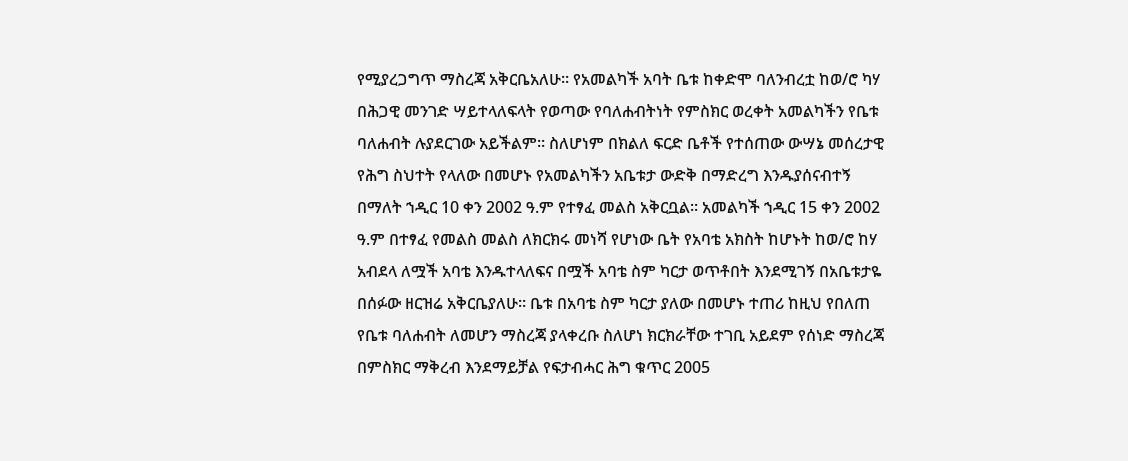የሚያረጋግጥ ማስረጃ አቅርቤአለሁ። የአመልካች አባት ቤቱ ከቀድሞ ባለንብረቷ ከወ/ሮ ካሃ በሕጋዊ መንገድ ሣይተላለፍላት የወጣው የባለሐብትነት የምስክር ወረቀት አመልካችን የቤቱ ባለሐብት ሉያደርገው አይችልም። ስለሆነም በክልለ ፍርድ ቤቶች የተሰጠው ውሣኔ መሰረታዊ የሕግ ስህተት የላለው በመሆኑ የአመልካችን አቤቱታ ውድቅ በማድረግ እንዱያሰናብተኝ በማለት ኀዲር 10 ቀን 2002 ዓ.ም የተፃፈ መልስ አቅርቧል። አመልካች ኀዲር 15 ቀን 2002 ዓ.ም በተፃፈ የመልስ መልስ ለክርክሩ መነሻ የሆነው ቤት የአባቴ አክስት ከሆኑት ከወ/ሮ ከሃ አብደላ ለሟች አባቴ እንዱተላለፍና በሟች አባቴ ስም ካርታ ወጥቶበት እንደሚገኝ በአቤቱታዬ በሰፉው ዘርዝሬ አቅርቤያለሁ። ቤቱ በአባቴ ስም ካርታ ያለው በመሆኑ ተጠሪ ከዚህ የበለጠ የቤቱ ባለሐብት ለመሆን ማስረጃ ያላቀረቡ ስለሆነ ክርክራቸው ተገቢ አይደም የሰነድ ማስረጃ በምስክር ማቅረብ እንደማይቻል የፍታብሓር ሕግ ቁጥር 2005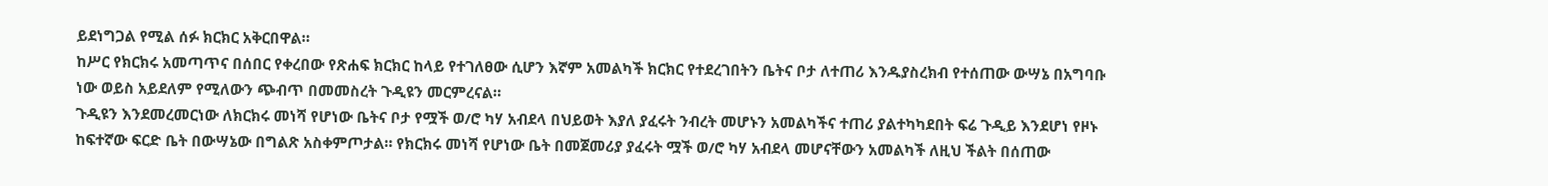ይደነግጋል የሚል ሰፉ ክርክር አቅርበዋል።
ከሥር የክርክሩ አመጣጥና በሰበር የቀረበው የጽሐፍ ክርክር ከላይ የተገለፀው ሲሆን እኛም አመልካች ክርክር የተደረገበትን ቤትና ቦታ ለተጠሪ እንዱያስረክብ የተሰጠው ውሣኔ በአግባቡ ነው ወይስ አይደለም የሚለውን ጭብጥ በመመስረት ጉዲዩን መርምረናል።
ጉዲዩን እንደመረመርነው ለክርክሩ መነሻ የሆነው ቤትና ቦታ የሟች ወ/ሮ ካሃ አብደላ በህይወት እያለ ያፈሩት ንብረት መሆኑን አመልካችና ተጠሪ ያልተካካደበት ፍሬ ጉዲይ እንደሆነ የዞኑ ከፍተኛው ፍርድ ቤት በውሣኔው በግልጽ አስቀምጦታል። የክርክሩ መነሻ የሆነው ቤት በመጀመሪያ ያፈሩት ሟች ወ/ሮ ካሃ አብደላ መሆናቸውን አመልካች ለዚህ ችልት በሰጠው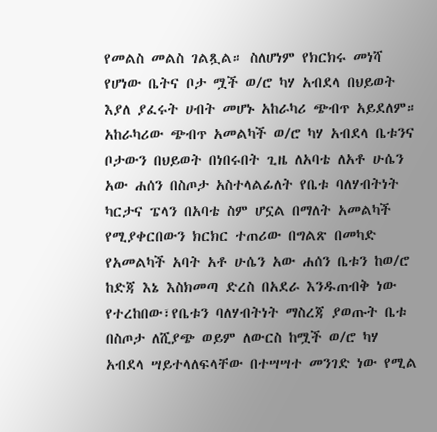የመልስ መልስ ገልጿል። ስለሆነም የክርክሩ መነሻ የሆነው ቤትና ቦታ ሟች ወ/ሮ ካሃ አብደላ በህይወት እያለ ያፈሩት ሀብት መሆኑ አከራካሪ ጭብጥ አይደለም።
አከራካሪው ጭብጥ አመልካች ወ/ሮ ካሃ አብደላ ቤቱንና ቦታውን በህይወት በነበሩበት ጊዜ ለአባቴ ለአቶ ሁሴን አው ሐሰን በስጦታ አስተላልፊለት የቤቱ ባለሃብትነት ካርታና ፔላን በአባቴ ስም ሆኗል በማለት አመልካች የሚያቀርበውን ክርክር ተጠሪው በግልጽ በመካድ የአመልካች አባት አቶ ሁሴን አው ሐሰን ቤቱን ከወ/ሮ ከድጃ እኔ እስክመጣ ድረስ በአደራ እንዱጠብቅ ነው የተረከበው፣የቤቱን ባለሃብትነት ማስረጃ ያወጡት ቤቱ በስጦታ ለሺያጭ ወይም ለውርስ ከሟች ወ/ሮ ካሃ አብደላ ሣይተላለፍላቸው በተሣሣተ መንገድ ነው የሚል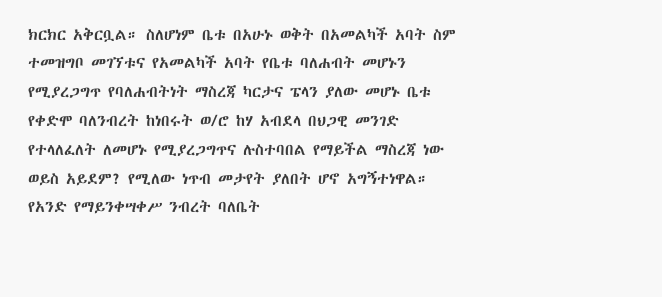ክርክር አቅርቧል። ስለሆነም ቤቱ በአሁኑ ወቅት በአመልካች አባት ስም ተመዝግቦ መገኘቱና የአመልካች አባት የቤቱ ባለሐብት መሆኑን የሚያረጋግጥ የባለሐብትነት ማስረጃ ካርታና ፔላን ያለው መሆኑ ቤቱ የቀድሞ ባለንብረት ከነበሩት ወ/ሮ ከሃ አብደላ በህጋዊ መንገድ የተላለፈለት ለመሆኑ የሚያረጋግጥና ሉስተባበል የማይችል ማስረጃ ነው ወይስ አይደም? የሚለው ነጥብ መታየት ያለበት ሆኖ አግኝተነዋል።
የአንድ የማይንቀሣቀሥ ንብረት ባለቤት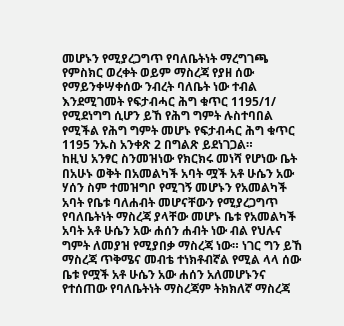መሆኑን የሚያረጋግጥ የባለቤትነት ማረግገጫ የምስክር ወረቀት ወይም ማስረጃ የያዘ ሰው የማይንቀሣቀሰው ንብረት ባለቤት ነው ተብል እንደሚገመት የፍታብሓር ሕግ ቁጥር 1195/1/ የሚደነግግ ሲሆን ይኸ የሕግ ግምት ሉስተባበል የሚችል የሕግ ግምት መሆኑ የፍታብሓር ሕግ ቁጥር 1195 ንኡስ አንቀጽ 2 በግልጽ ይደነገጋል።
ከዚህ አንፃር ስንመዝነው የክርክሩ መነሻ የሆነው ቤት በአሁኑ ወቅት በአመልካች አባት ሟች አቶ ሁሴን አው ሃሰን ስም ተመዝግቦ የሚገኝ መሆኑን የአመልካች አባት የቤቱ ባለሐብት መሆናቸውን የሚያረጋግጥ የባለቤትነት ማስረጃ ያላቸው መሆኑ ቤቱ የአመልካች አባት አቶ ሁሴን አው ሐሰን ሐብት ነው ብል የህሉና ግምት ለመያዝ የሚያበቃ ማስረጃ ነው። ነገር ግን ይኸ ማስረጃ ጥቅሜና መብቴ ተነክቶብኛል የሚል ላላ ሰው ቤቱ የሟች አቶ ሁሴን አው ሐሰን አለመሆኑንና የተሰጠው የባለቤትነት ማስረጃም ትክክለኛ ማስረጃ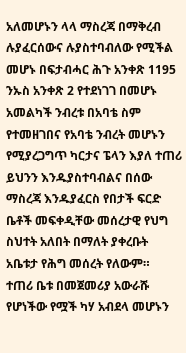አለመሆኑን ላላ ማስረጃ በማቅረብ ሉያፈርሰውና ሉያስተባብለው የሚችል መሆኑ በፍታብሓር ሕጉ አንቀጽ 1195 ንኡስ አንቀጽ 2 የተደነገገ በመሆኑ አመልካች ንብረቱ በአባቴ ስም የተመዘገበና የአባቴ ንብረት መሆኑን የሚያረጋግጥ ካርታና ፔላን እያለ ተጠሪ ይህንን እንዱያስተባብልና በሰው ማስረጃ እንዱያፈርስ የበታች ፍርድ ቤቶች መፍቀዲቸው መሰረታዊ የህግ ስህተት አለበት በማለት ያቀረቡት አቤቱታ የሕግ መሰረት የለውም።
ተጠሪ ቤቱ በመጀመሪያ አውራሹ የሆነችው የሟች ካሃ አብደላ መሆኑን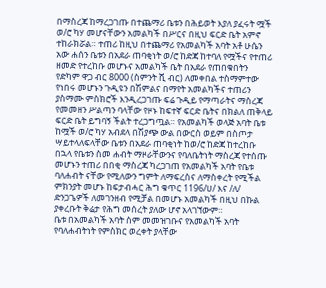በማስረጃ ከማረጋገጡ በተጨማሪ ቤቱን በሕይወት እያለ ያፈሩት ሟች ወ/ሮ ካሃ መሆናቸውን አመልካች በሥርና በዚህ ፍርድ ቤት አምኖ ተከራክሯል። ተጠሪ ከዚህ በተጨማሪ የአመልካች አባት አቶ ሁሴን አው ሐሰን ቤቱን በአደራ ጠባቂነት ወ/ሮ ከድጃ ከተባለ የሟችና የተጠሪ ዘመድ የተረከቡ መሆኑና አመልካች ቤት በአደራ የጠበቁበትን የድካም ዋጋ ብር 8000 (ስምንት ሺ ብር) ለመቀበል ተስማምተው የነበሩ መሆኑን ጉዲዩን በሽምልና በማየት አመልካችና ተጠሪን ያስማሙ ምስክሮች እንዲረጋገጡ ፍሬ ጉዲይ የማጣራትና ማስረጃ የመመዘን ሥልጣን ባላቸው የዞኑ ከፍተኛ ፍርድ ቤትና በክልለ ጠቅላይ ፍርድ ቤት ይግባኝ ችልት ተረጋግጧል። የአመልካች ወላጅ አባት ቤቱ ከሟች ወ/ሮ ካሃ አብደላ በሽያጭ ውል በውርስ ወይም በስጦታ ሣይተላለፍላቸው ቤቱን በአደራ ጠባቂነት ከወ/ሮ ከድጃ ከተረከቡ በኋላ የቤቱን ስመ ሐብት ማዞራቸውንና የባለቤትነት ማስረጃ የተሰጡ መሆኑን ተጠሪ በበቂ ማስረጃ ካረጋገጠ የአመልካች አባት የቤቱ ባለሐብት ናቸው የሚለውን ግምት ለማፍረስና ለማስቀረት የሚችል ምክንያት መሆኑ ከፍታብሓር ሕግ ቁጥር 1196/ሀ/ እና /ለ/ ድንጋጌዎች ለመገንዘብ የሚቻል በመሆኑ አመልካች በዚህ በኩል ያቀረቡት ቅሬታ የሕግ መሰረት ያለው ሆኖ አላገኘውም።
ቤቱ በአመልካች አባት ስም መመዝገቡና የአመልካች አባት የባለሐብትነት የምስክር ወረቀት ያላቸው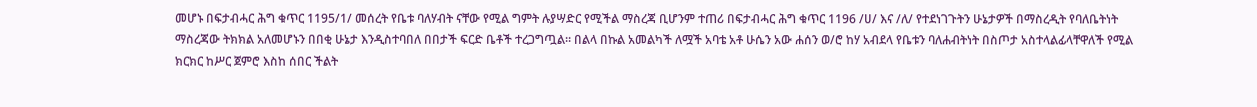መሆኑ በፍታብሓር ሕግ ቁጥር 1195/1/ መሰረት የቤቱ ባለሃብት ናቸው የሚል ግምት ሉያሣድር የሚችል ማስረጃ ቢሆንም ተጠሪ በፍታብሓር ሕግ ቁጥር 1196 /ሀ/ እና /ለ/ የተደነገጉትን ሁኔታዎች በማስረዲት የባለቤትነት ማስረጃው ትክክል አለመሆኑን በበቂ ሁኔታ እንዲስተባበለ በበታች ፍርድ ቤቶች ተረጋግጧል። በልላ በኩል አመልካች ለሟች አባቴ አቶ ሁሴን አው ሐሰን ወ/ሮ ከሃ አብደላ የቤቱን ባለሐብትነት በስጦታ አስተላልፊላቸዋለች የሚል ክርክር ከሥር ጀምሮ እስከ ሰበር ችልት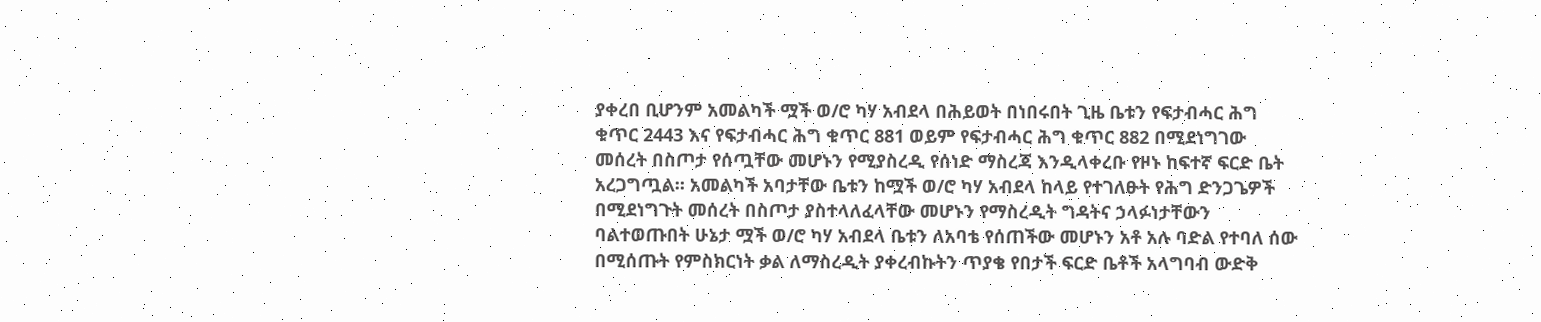ያቀረበ ቢሆንም አመልካች ሟች ወ/ሮ ካሃ አብደላ በሕይወት በነበሩበት ጊዜ ቤቱን የፍታብሓር ሕግ ቁጥር 2443 እና የፍታብሓር ሕግ ቁጥር 881 ወይም የፍታብሓር ሕግ ቁጥር 882 በሚደነግገው መሰረት በስጦታ የሰጧቸው መሆኑን የሚያስረዲ የሰነድ ማስረጃ እንዲላቀረቡ የዞኑ ከፍተኛ ፍርድ ቤት አረጋግጧል። አመልካች አባታቸው ቤቱን ከሟች ወ/ሮ ካሃ አብደላ ከላይ የተገለፁት የሕግ ድንጋጌዎች በሚደነግጉት መሰረት በስጦታ ያስተላለፈላቸው መሆኑን የማስረዲት ግዳትና ኃላፉነታቸውን ባልተወጡበት ሁኔታ ሟች ወ/ሮ ካሃ አብደላ ቤቱን ለአባቴ የሰጠችው መሆኑን አቶ አሉ ባድል የተባለ ሰው በሚሰጡት የምስክርነት ቃል ለማስረዲት ያቀረብኩትን ጥያቄ የበታች ፍርድ ቤቶች አላግባብ ውድቅ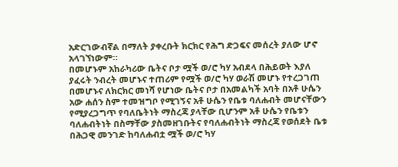አድርገውብኛል በማለት ያቀረቡት ክርክር የሕግ ድጋፍና መሰረት ያለው ሆኖ አላገኘነውም።
በመሆኑም አከራካሪው ቤትና ቦታ ሟች ወ/ሮ ካሃ አብደላ በሕይወት እያለ ያፈሩት ንብረት መሆኑና ተጠሪም የሟች ወ/ሮ ካሃ ወራሽ መሆኑ የተረጋገጠ በመሆኑና ለክርክር መነሻ የሆነው ቤትና ቦታ በአመልካች አባት በአቶ ሁሴን አው ሐሰን ስም ተመዝግቦ የሚገኝና አቶ ሁሴን የቤቱ ባለሐብት መሆናቸውን የሚያረጋግጥ የባለቤትነት ማስረጃ ያላቸው ቢሆንም አቶ ሁሴን የቤቱን ባለሐብትነት በስማቸው ያስመዘገቡትና የባለሐብትነት ማስረጃ የወሰደት ቤቱ በሕጋዊ መንገድ ከባለሐብቷ ሟች ወ/ሮ ካሃ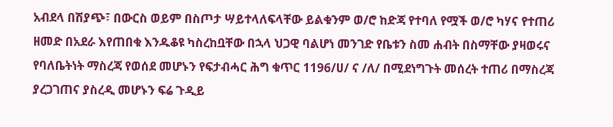አብደላ በሽያጭ፣ በውርስ ወይም በስጦታ ሣይተላለፍላቸው ይልቁንም ወ/ሮ ከድጃ የተባለ የሟች ወ/ሮ ካሃና የተጠሪ ዘመድ በአደራ እየጠበቁ እንዱቆዩ ካስረከቧቸው በኋላ ህጋዊ ባልሆነ መንገድ የቤቱን ስመ ሐብት በስማቸው ያዛወሩና የባለቤትነት ማስረጃ የወሰደ መሆኑን የፍታብሓር ሕግ ቁጥር 1196/ሀ/ ና /ለ/ በሚደነግጉት መሰረት ተጠሪ በማስረጃ ያረጋገጠና ያስረዲ መሆኑን ፍሬ ጉዲይ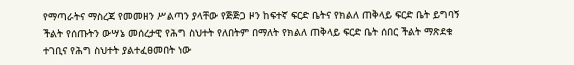የማጣራትና ማስረጃ የመመዘን ሥልጣን ያላቸው የጅጅጋ ዞን ከፍተኛ ፍርድ ቤትና የክልለ ጠቅላይ ፍርድ ቤት ይግባኝ ችልት የሰጡትን ውሣኔ መሰረታዊ የሕግ ስህተት የለበትም በማለት የክልለ ጠቅላይ ፍርድ ቤት ሰበር ችልት ማጽደቁ ተገቢና የሕግ ስህተት ያልተፈፀመበት ነው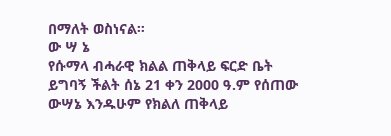በማለት ወስነናል።
ው ሣ ኔ
የሱማላ ብሓራዊ ክልል ጠቅላይ ፍርድ ቤት ይግባኝ ችልት ሰኔ 21 ቀን 2000 ዓ.ም የሰጠው ውሣኔ እንዱሁም የክልለ ጠቅላይ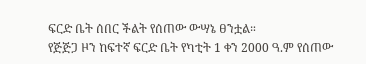ፍርድ ቤት ሰበር ችልት የሰጠው ውሣኔ ፀንቷል።
የጅጅጋ ዞን ከፍተኛ ፍርድ ቤት የካቲት 1 ቀን 2000 ዓ.ም የሰጠው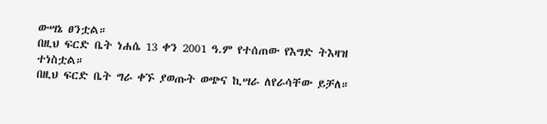ውሣኔ ፀንቷል።
በዚህ ፍርድ ቤት ነሐሴ 13 ቀን 2001 ዓ.ም የተሰጠው የእግድ ትእዛዝ ተነስቷል።
በዚህ ፍርድ ቤት ግራ ቀኙ ያወጡት ወጭና ኪሣራ ለየራሳቸው ይቻለ።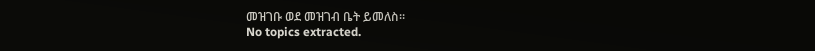መዝገቡ ወደ መዝገብ ቤት ይመለስ።
No topics extracted.